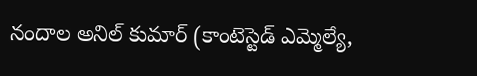నందాల అనిల్ కుమార్ (కాంటెస్టెడ్ ఎమ్మెల్యే,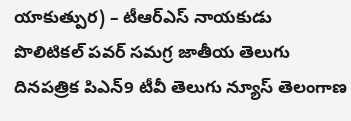యాకుత్పుర) – టీఆర్ఎస్ నాయకుడు
పొలిటికల్ పవర్ సమగ్ర జాతీయ తెలుగు దినపత్రిక పిఎన్9 టీవీ తెలుగు న్యూస్ తెలంగాణ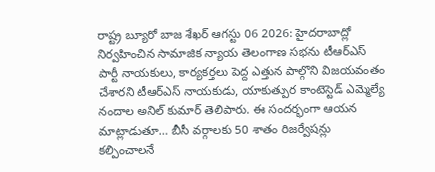రాష్ట్ర బ్యూరో బాజ శేఖర్ ఆగస్టు 06 2026: హైదరాబాద్లో నిర్వహించిన సామాజిక న్యాయ తెలంగాణ సభను టీఆర్ఎస్ పార్టీ నాయకులు, కార్యకర్తలు పెద్ద ఎత్తున పాల్గొని విజయవంతం చేశారని టీఆర్ఎస్ నాయకుడు, యాకుత్పుర కాంటెస్టెడ్ ఎమ్మెల్యే నందాల అనిల్ కుమార్ తెలిపారు. ఈ సందర్భంగా ఆయన మాట్లాడుతూ… బీసీ వర్గాలకు 50 శాతం రిజర్వేషన్లు కల్పించాలనే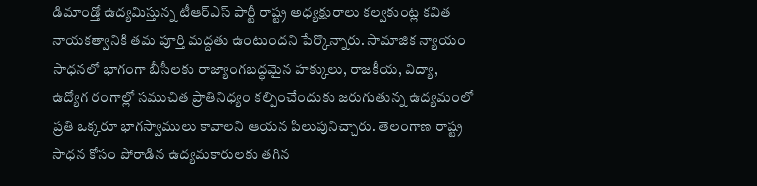డిమాండ్తో ఉద్యమిస్తున్న టీఆర్ఎస్ పార్టీ రాష్ట్ర అధ్యక్షురాలు కల్వకుంట్ల కవిత నాయకత్వానికి తమ పూర్తి మద్దతు ఉంటుందని పేర్కొన్నారు. సామాజిక న్యాయం సాధనలో భాగంగా బీసీలకు రాజ్యాంగబద్ధమైన హక్కులు, రాజకీయ, విద్యా, ఉద్యోగ రంగాల్లో సముచిత ప్రాతినిధ్యం కల్పించేందుకు జరుగుతున్న ఉద్యమంలో ప్రతి ఒక్కరూ భాగస్వాములు కావాలని ఆయన పిలుపునిచ్చారు. తెలంగాణ రాష్ట్ర సాధన కోసం పోరాడిన ఉద్యమకారులకు తగిన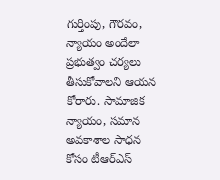గుర్తింపు, గౌరవం, న్యాయం అందేలా ప్రభుత్వం చర్యలు తీసుకోవాలని ఆయన కోరారు. సామాజిక న్యాయం, సమాన అవకాశాల సాధన కోసం టీఆర్ఎస్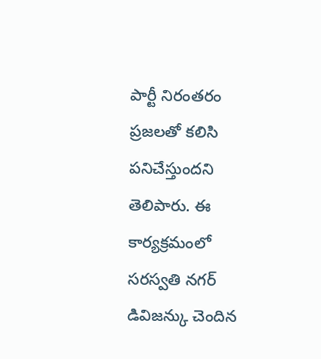పార్టీ నిరంతరం ప్రజలతో కలిసి పనిచేస్తుందని తెలిపారు. ఈ కార్యక్రమంలో సరస్వతి నగర్ డివిజన్కు చెందిన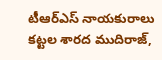టీఆర్ఎస్ నాయకురాలు కట్టల శారద ముదిరాజ్,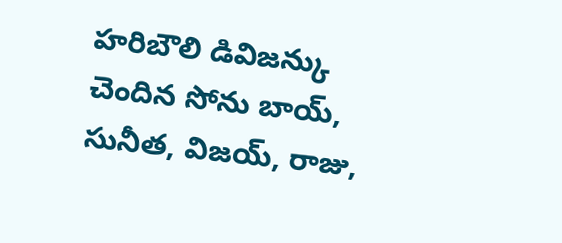హరిబౌలి డివిజన్కు చెందిన సోను బాయ్, సునీత, విజయ్, రాజు,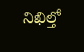నిఖిల్తో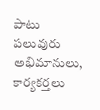పాటు పలువురు అభిమానులు, కార్యకర్తలు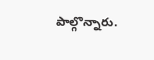పాల్గొన్నారు.